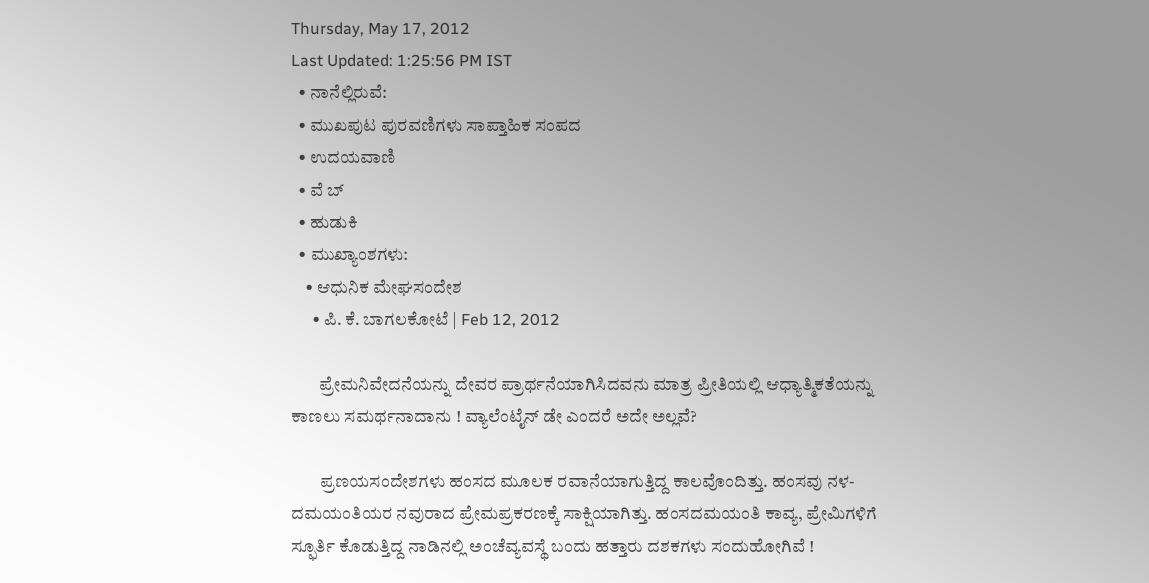Thursday, May 17, 2012
Last Updated: 1:25:56 PM IST
  • ನಾನೆಲ್ಲಿರುವೆ:
  • ಮುಖಪುಟ ಪುರವಣಿಗಳು ಸಾಪ್ತಾಹಿಕ ಸಂಪದ
  • ಉದಯವಾಣಿ
  • ವೆ ಬ್
  • ಹುಡುಕಿ
  • ಮುಖ್ಯಾಂಶಗಳು:
    • ಆಧುನಿಕ ಮೇಘಸಂದೇಶ
      • ಪಿ. ಕೆ. ಬಾಗಲಕೋಟೆ | Feb 12, 2012

        ಪ್ರೇಮನಿವೇದನೆಯನ್ನು ದೇವರ ಪ್ರಾರ್ಥನೆಯಾಗಿಸಿದವನು ಮಾತ್ರ ಪ್ರೀತಿಯಲ್ಲಿ ಆಧ್ಯಾತ್ಮಿಕತೆಯನ್ನು ಕಾಣಲು ಸಮರ್ಥನಾದಾನು ! ವ್ಯಾಲೆಂಟೈನ್‌ ಡೇ ಎಂದರೆ ಅದೇ ಅಲ್ಲವೆ?

        ಪ್ರಣಯಸಂದೇಶಗಳು ಹಂಸದ ಮೂಲಕ ರವಾನೆಯಾಗುತ್ತಿದ್ದ ಕಾಲವೊಂದಿತ್ತು. ಹಂಸವು ನಳ- ದಮಯಂತಿಯರ ನವುರಾದ ಪ್ರೇಮಪ್ರಕರಣಕ್ಕೆ ಸಾಕ್ಷಿಯಾಗಿತ್ತು. ಹಂಸದಮಯಂತಿ ಕಾವ್ಯ, ಪ್ರೇಮಿಗಳಿಗೆ ಸ್ಫೂರ್ತಿ ಕೊಡುತ್ತಿದ್ದ ನಾಡಿನಲ್ಲಿ ಅಂಚೆವ್ಯವಸ್ಥೆ ಬಂದು ಹತ್ತಾರು ದಶಕಗಳು ಸಂದುಹೋಗಿವೆ !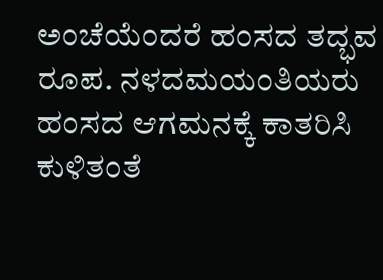ಅಂಚೆಯೆಂದರೆ ಹಂಸದ ತದ್ಭವ ರೂಪ. ನಳದಮಯಂತಿಯರು ಹಂಸದ ಆಗಮನಕ್ಕೆ ಕಾತರಿಸಿ ಕುಳಿತಂತೆ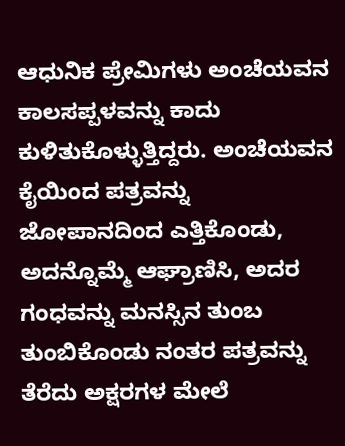ಆಧುನಿಕ ಪ್ರೇಮಿಗಳು ಅಂಚೆಯವನ ಕಾಲಸಪ್ಪಳವನ್ನು ಕಾದು ಕುಳಿತುಕೊಳ್ಳುತ್ತಿದ್ದರು. ಅಂಚೆಯವನ ಕೈಯಿಂದ ಪತ್ರವನ್ನು ಜೋಪಾನದಿಂದ ಎತ್ತಿಕೊಂಡು, ಅದನ್ನೊಮ್ಮೆ ಆಘ್ರಾಣಿಸಿ, ಅದರ ಗಂಧವನ್ನು ಮನಸ್ಸಿನ ತುಂಬ ತುಂಬಿಕೊಂಡು ನಂತರ ಪತ್ರವನ್ನು ತೆರೆದು ಅಕ್ಷರಗಳ ಮೇಲೆ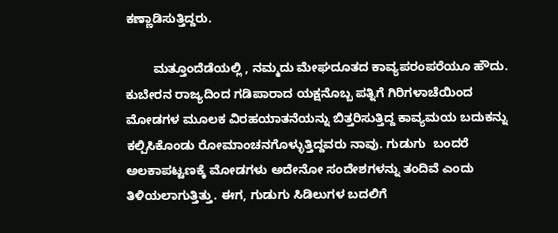ಕಣ್ಣಾಡಿಸುತ್ತಿದ್ದರು.

        ಮತ್ತೂಂದೆಡೆಯಲ್ಲಿ , ನಮ್ಮದು ಮೇಘದೂತದ ಕಾವ್ಯಪರಂಪರೆಯೂ ಹೌದು. ಕುಬೇರನ ರಾಜ್ಯದಿಂದ ಗಡಿಪಾರಾದ ಯಕ್ಷನೊಬ್ಬ ಪತ್ನಿಗೆ ಗಿರಿಗಳಾಚೆಯಿಂದ ಮೋಡಗಳ ಮೂಲಕ ವಿರಹಯಾತನೆಯನ್ನು ಬಿತ್ತರಿಸುತ್ತಿದ್ದ ಕಾವ್ಯಮಯ ಬದುಕನ್ನು ಕಲ್ಪಿಸಿಕೊಂಡು ರೋಮಾಂಚನಗೊಳ್ಳುತ್ತಿದ್ದವರು ನಾವು. ಗುಡುಗು  ಬಂದರೆ ಅಲಕಾಪಟ್ಟಣಕ್ಕೆ ಮೋಡಗಳು ಅದೇನೋ ಸಂದೇಶಗಳನ್ನು ತಂದಿವೆ ಎಂದು ತಿಳಿಯಲಾಗುತ್ತಿತ್ತು. ಈಗ, ಗುಡುಗು ಸಿಡಿಲುಗಳ ಬದಲಿಗೆ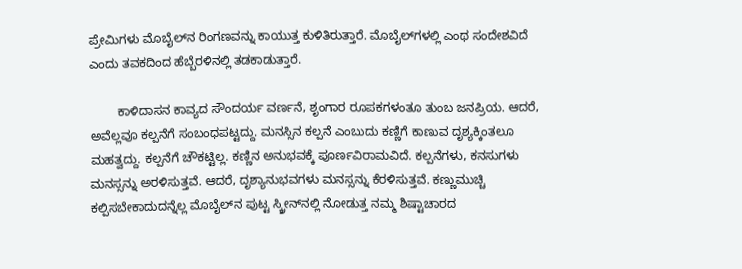ಪ್ರೇಮಿಗಳು ಮೊಬೈಲ್‌ನ ರಿಂಗಣವನ್ನು ಕಾಯುತ್ತ ಕುಳಿತಿರುತ್ತಾರೆ. ಮೊಬೈಲ್‌ಗ‌ಳಲ್ಲಿ ಎಂಥ ಸಂದೇಶವಿದೆ ಎಂದು ತವಕದಿಂದ ಹೆಬ್ಬೆರಳಿನಲ್ಲಿ ತಡಕಾಡುತ್ತಾರೆ.

        ಕಾಳಿದಾಸನ ಕಾವ್ಯದ ಸೌಂದರ್ಯ ವರ್ಣನೆ, ಶೃಂಗಾರ ರೂಪಕಗಳಂತೂ ತುಂಬ ಜನಪ್ರಿಯ. ಆದರೆ, ಅವೆಲ್ಲವೂ ಕಲ್ಪನೆಗೆ ಸಂಬಂಧಪಟ್ಟದ್ದು. ಮನಸ್ಸಿನ ಕಲ್ಪನೆ ಎಂಬುದು ಕಣ್ಣಿಗೆ ಕಾಣುವ ದೃಶ್ಯಕ್ಕಿಂತಲೂ ಮಹತ್ವದ್ದು. ಕಲ್ಪನೆಗೆ ಚೌಕಟ್ಟಿಲ್ಲ. ಕಣ್ಣಿನ ಅನುಭವಕ್ಕೆ ಪೂರ್ಣವಿರಾಮವಿದೆ. ಕಲ್ಪನೆಗಳು, ಕನಸುಗಳು ಮನಸ್ಸನ್ನು ಅರಳಿಸುತ್ತವೆ. ಆದರೆ, ದೃಶ್ಯಾನುಭವಗಳು ಮನಸ್ಸನ್ನು ಕೆರಳಿಸುತ್ತವೆ. ಕಣ್ಣುಮುಚ್ಚಿ ಕಲ್ಪಿಸಬೇಕಾದುದನ್ನೆಲ್ಲ ಮೊಬೈಲ್‌ನ ಪುಟ್ಟ ಸ್ಕ್ರೀನ್‌ನಲ್ಲಿ ನೋಡುತ್ತ ನಮ್ಮ ಶಿಷ್ಟಾಚಾರದ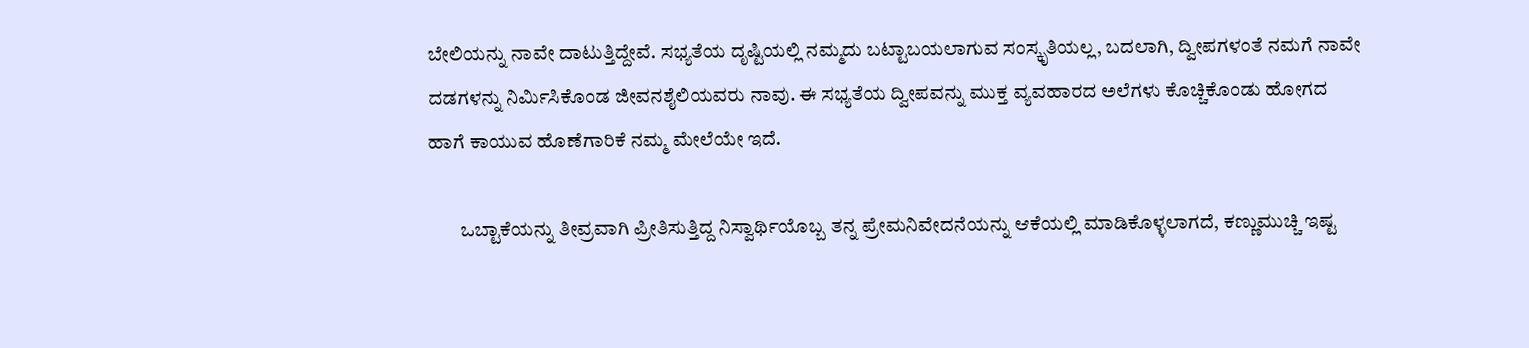ಬೇಲಿಯನ್ನು ನಾವೇ ದಾಟುತ್ತಿದ್ದೇವೆ. ಸಭ್ಯತೆಯ ದೃಷ್ಟಿಯಲ್ಲಿ ನಮ್ಮದು ಬಟ್ಟಾಬಯಲಾಗುವ ಸಂಸ್ಕೃತಿಯಲ್ಲ, ಬದಲಾಗಿ, ದ್ವೀಪಗಳಂತೆ ನಮಗೆ ನಾವೇ ದಡಗಳನ್ನು ನಿರ್ಮಿಸಿಕೊಂಡ ಜೀವನಶೈಲಿಯವರು ನಾವು. ಈ ಸಭ್ಯತೆಯ ದ್ವೀಪವನ್ನು ಮುಕ್ತ ವ್ಯವಹಾರದ ಅಲೆಗಳು ಕೊಚ್ಚಿಕೊಂಡು ಹೋಗದ ಹಾಗೆ ಕಾಯುವ ಹೊಣೆಗಾರಿಕೆ ನಮ್ಮ ಮೇಲೆಯೇ ಇದೆ.

        ಒಬ್ಟಾಕೆಯನ್ನು ತೀವ್ರವಾಗಿ ಪ್ರೀತಿಸುತ್ತಿದ್ದ ನಿಸ್ವಾರ್ಥಿಯೊಬ್ಬ ತನ್ನ ಪ್ರೇಮನಿವೇದನೆಯನ್ನು ಆಕೆಯಲ್ಲಿ ಮಾಡಿಕೊಳ್ಳಲಾಗದೆ, ಕಣ್ಣುಮುಚ್ಚಿ ಇಷ್ಟ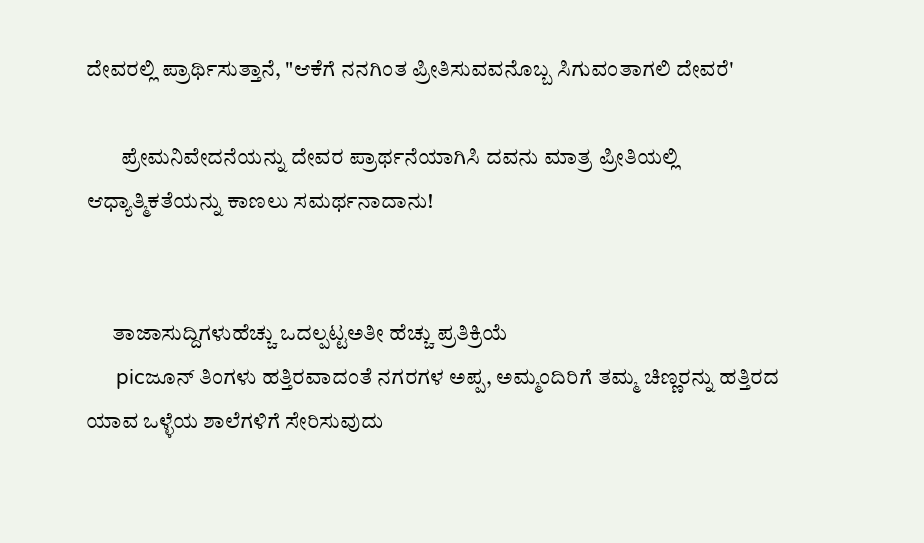ದೇವರಲ್ಲಿ ಪ್ರಾರ್ಥಿಸುತ್ತಾನೆ, "ಆಕೆಗೆ ನನಗಿಂತ ಪ್ರೀತಿಸುವವನೊಬ್ಬ ಸಿಗುವಂತಾಗಲಿ ದೇವರೆ'

        ಪ್ರೇಮನಿವೇದನೆಯನ್ನು ದೇವರ ಪ್ರಾರ್ಥನೆಯಾಗಿಸಿ ದವನು ಮಾತ್ರ ಪ್ರೀತಿಯಲ್ಲಿ ಆಧ್ಯಾತ್ಮಿಕತೆಯನ್ನು ಕಾಣಲು ಸಮರ್ಥನಾದಾನು!


      ತಾಜಾಸುದ್ದಿಗಳುಹೆಚ್ಚು ಒದಲ್ಪಟ್ಟಅತೀ ಹೆಚ್ಚು ಪ್ರತಿಕ್ರಿಯೆ
      picಜೂನ್‌ ತಿಂಗಳು ಹತ್ತಿರವಾದಂತೆ ನಗರಗಳ ಅಪ್ಪ, ಅಮ್ಮಂದಿರಿಗೆ ತಮ್ಮ ಚಿಣ್ಣರನ್ನು ಹತ್ತಿರದ ಯಾವ ಒಳ್ಳೆಯ ಶಾಲೆಗಳಿಗೆ ಸೇರಿಸುವುದು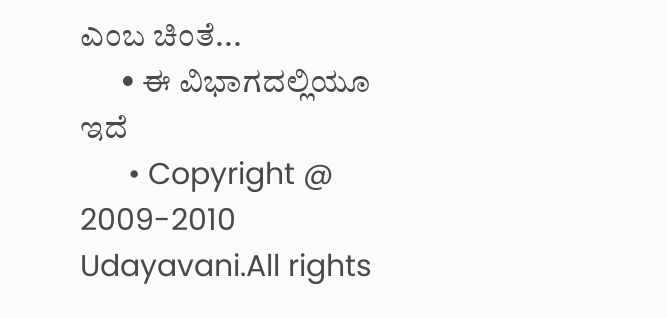ಎಂಬ ಚಿಂತೆ...
      • ಈ ವಿಭಾಗದಲ್ಲಿಯೂ ಇದೆ
      • Copyright @ 2009-2010 Udayavani.All rights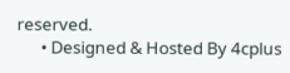reserved.
      • Designed & Hosted By 4cplus